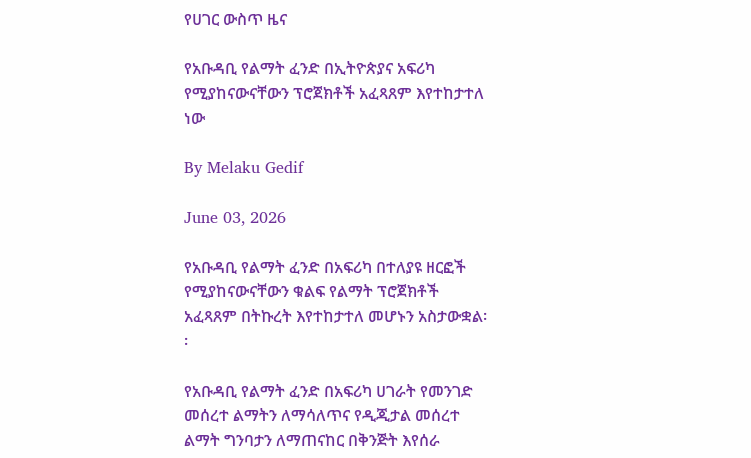የሀገር ውስጥ ዜና

የአቡዳቢ የልማት ፈንድ በኢትዮጵያና አፍሪካ የሚያከናውናቸውን ፕሮጀክቶች አፈጻጸም እየተከታተለ ነው

By Melaku Gedif

June 03, 2026

የአቡዳቢ የልማት ፈንድ በአፍሪካ በተለያዩ ዘርፎች የሚያከናውናቸውን ቁልፍ የልማት ፕሮጀክቶች አፈጻጸም በትኩረት እየተከታተለ መሆኑን አስታውቋል፡፡

የአቡዳቢ የልማት ፈንድ በአፍሪካ ሀገራት የመንገድ መሰረተ ልማትን ለማሳለጥና የዲጂታል መሰረተ ልማት ግንባታን ለማጠናከር በቅንጅት እየሰራ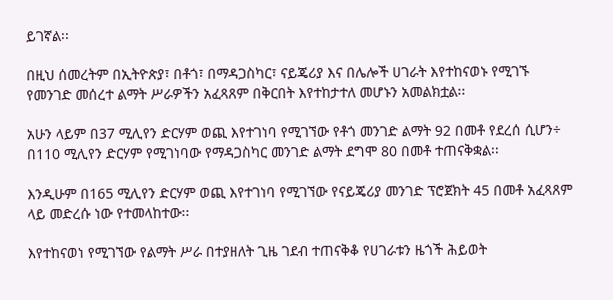ይገኛል፡፡

በዚህ ሰመረትም በኢትዮጵያ፣ በቶጎ፣ በማዳጋስካር፣ ናይጄሪያ እና በሌሎች ሀገራት እየተከናወኑ የሚገኙ የመንገድ መሰረተ ልማት ሥራዎችን አፈጻጸም በቅርበት እየተከታተለ መሆኑን አመልክቷል፡፡

አሁን ላይም በ37 ሚሊየን ድርሃም ወጪ እየተገነባ የሚገኘው የቶጎ መንገድ ልማት 92 በመቶ የደረሰ ሲሆን÷ በ110 ሚሊየን ድርሃም የሚገነባው የማዳጋስካር መንገድ ልማት ደግሞ 80 በመቶ ተጠናቅቋል፡፡

እንዲሁም በ165 ሚሊየን ድርሃም ወጪ እየተገነባ የሚገኘው የናይጄሪያ መንገድ ፕሮጀክት 45 በመቶ አፈጻጸም ላይ መድረሱ ነው የተመላከተው፡፡

እየተከናወነ የሚገኘው የልማት ሥራ በተያዘለት ጊዜ ገደብ ተጠናቅቆ የሀገራቱን ዜጎች ሕይወት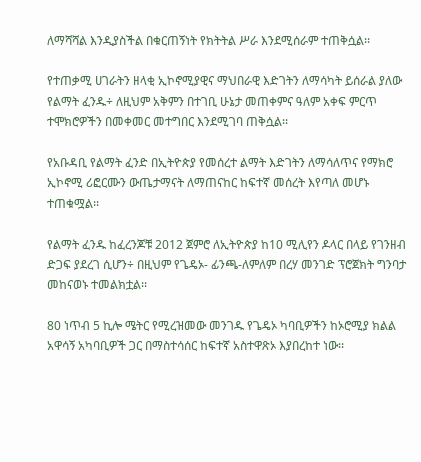ለማሻሻል እንዲያስችል በቁርጠኝነት የክትትል ሥራ እንደሚሰራም ተጠቅሷል፡፡

የተጠቃሚ ሀገራትን ዘላቂ ኢኮኖሚያዊና ማህበራዊ እድገትን ለማሳካት ይሰራል ያለው የልማት ፈንዱ÷ ለዚህም አቅምን በተገቢ ሁኔታ መጠቀምና ዓለም አቀፍ ምርጥ ተሞክሮዎችን በመቀመር መተግበር እንደሚገባ ጠቅሷል፡፡

የአቡዳቢ የልማት ፈንድ በኢትዮጵያ የመሰረተ ልማት እድገትን ለማሳለጥና የማክሮ ኢኮኖሚ ሪፎርሙን ውጤታማናት ለማጠናከር ከፍተኛ መሰረት እየጣለ መሆኑ ተጠቁሟል፡፡

የልማት ፈንዱ ከፈረንጆቹ 2012 ጀምሮ ለኢትዮጵያ ከ10 ሚሊየን ዶላር በላይ የገንዘብ ድጋፍ ያደረገ ሲሆን÷ በዚህም የጌዴኦ- ፊንጫ-ለምለም በረሃ መንገድ ፕሮጀክት ግንባታ መከናወኑ ተመልክቷል፡፡

80 ነጥብ 5 ኪሎ ሜትር የሚረዝመው መንገዱ የጌዴኦ ካባቢዎችን ከኦሮሚያ ክልል አዋሳኝ አካባቢዎች ጋር በማስተሳሰር ከፍተኛ አስተዋጽኦ እያበረከተ ነው፡፡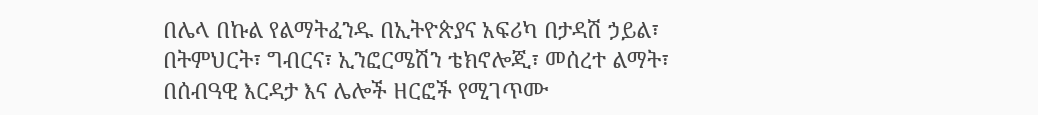በሌላ በኩል የልማትፈንዱ በኢትዮጵያና አፍሪካ በታዳሽ ኃይል፣ በትምህርት፣ ግብርና፣ ኢንፎርሜሽን ቴክኖሎጂ፣ መሰረተ ልማት፣ በሰብዓዊ እርዳታ እና ሌሎች ዘርፎች የሚገጥሙ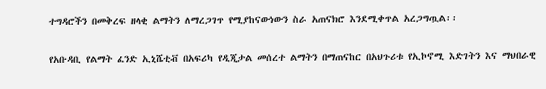ተግዳሮችን በመቅረፍ ዘላቂ ልማትን ለማረጋገጥ የሚያከናውነውን ስራ አጠናክሮ እንደሚቀጥል አረጋግጧል፡፡

የአቡዳቢ የልማት ፈንድ ኢኒሼቲቭ በአፍሪካ የዲጂታል መሰረተ ልማትን በማጠናከር በአህጉሪቱ የኢኮኖሚ እድገትን እና ማህበራዊ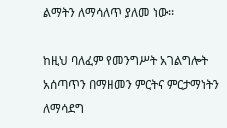ልማትን ለማሳለጥ ያለመ ነው፡፡

ከዚህ ባለፈም የመንግሥት አገልግሎት አሰጣጥን በማዘመን ምርትና ምርታማነትን ለማሳደግ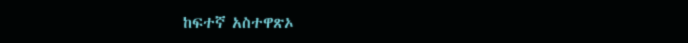ከፍተኛ አስተዋጽኦ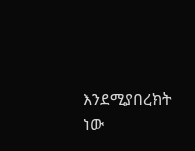እንደሚያበረክት ነው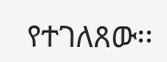የተገለጸው፡፡